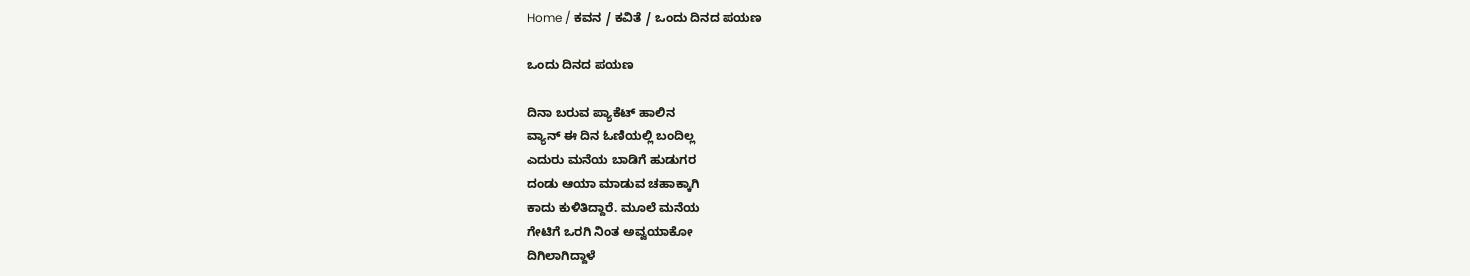Home / ಕವನ / ಕವಿತೆ / ಒಂದು ದಿನದ ಪಯಣ

ಒಂದು ದಿನದ ಪಯಣ

ದಿನಾ ಬರುವ ಪ್ಯಾಕೆಟ್ ಹಾಲಿನ
ವ್ಯಾನ್ ಈ ದಿನ ಓಣಿಯಲ್ಲಿ ಬಂದಿಲ್ಲ
ಎದುರು ಮನೆಯ ಬಾಡಿಗೆ ಹುಡುಗರ
ದಂಡು ಆಯಾ ಮಾಡುವ ಚಹಾಕ್ಕಾಗಿ
ಕಾದು ಕುಳಿತಿದ್ದಾರೆ. ಮೂಲೆ ಮನೆಯ
ಗೇಟಿಗೆ ಒರಗಿ ನಿಂತ ಅವ್ವಯಾಕೋ
ದಿಗಿಲಾಗಿದ್ದಾಳೆ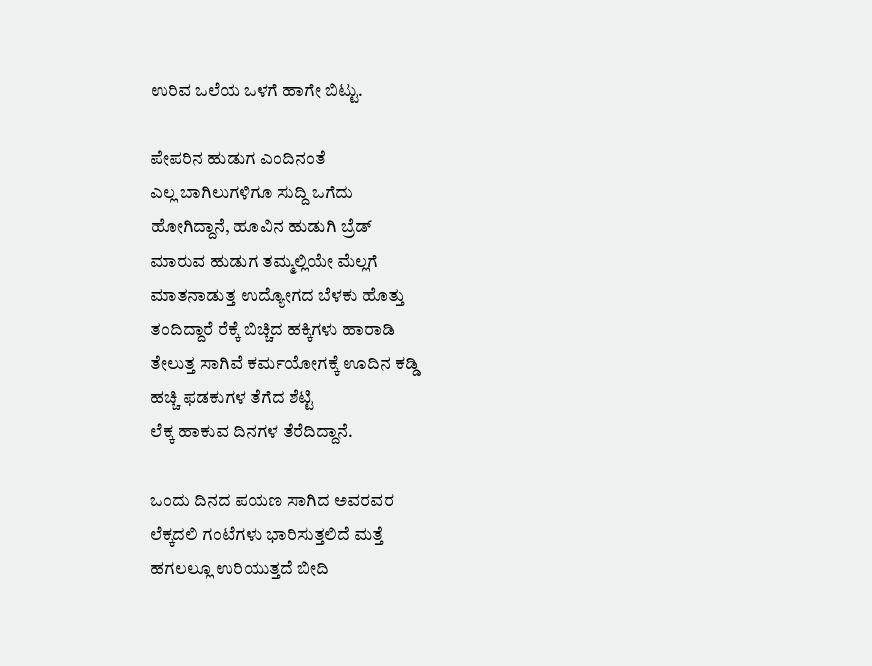ಉರಿವ ಒಲೆಯ ಒಳಗೆ ಹಾಗೇ ಬಿಟ್ಟು.

ಪೇಪರಿನ ಹುಡುಗ ಎಂದಿನಂತೆ
ಎಲ್ಲ ಬಾಗಿಲುಗಳಿಗೂ ಸುದ್ದಿ ಒಗೆದು
ಹೋಗಿದ್ದಾನೆ, ಹೂವಿನ ಹುಡುಗಿ ಬ್ರೆಡ್
ಮಾರುವ ಹುಡುಗ ತಮ್ಮಲ್ಲಿಯೇ ಮೆಲ್ಲಗೆ
ಮಾತನಾಡುತ್ತ ಉದ್ಯೋಗದ ಬೆಳಕು ಹೊತ್ತು
ತಂದಿದ್ದಾರೆ ರೆಕ್ಕೆ ಬಿಚ್ಚಿದ ಹಕ್ಕಿಗಳು ಹಾರಾಡಿ
ತೇಲುತ್ತ ಸಾಗಿವೆ ಕರ್ಮಯೋಗಕ್ಕೆ ಊದಿನ ಕಡ್ಡಿ
ಹಚ್ಚಿ ಫಡಕುಗಳ ತೆಗೆದ ಶೆಟ್ಟಿ
ಲೆಕ್ಕ ಹಾಕುವ ದಿನಗಳ ತೆರೆದಿದ್ದಾನೆ.

ಒಂದು ದಿನದ ಪಯಣ ಸಾಗಿದ ಅವರವರ
ಲೆಕ್ಕದಲಿ ಗಂಟೆಗಳು ಭಾರಿಸುತ್ತಲಿದೆ ಮತ್ತೆ
ಹಗಲಲ್ಲೂ ಉರಿಯುತ್ತದೆ ಬೀದಿ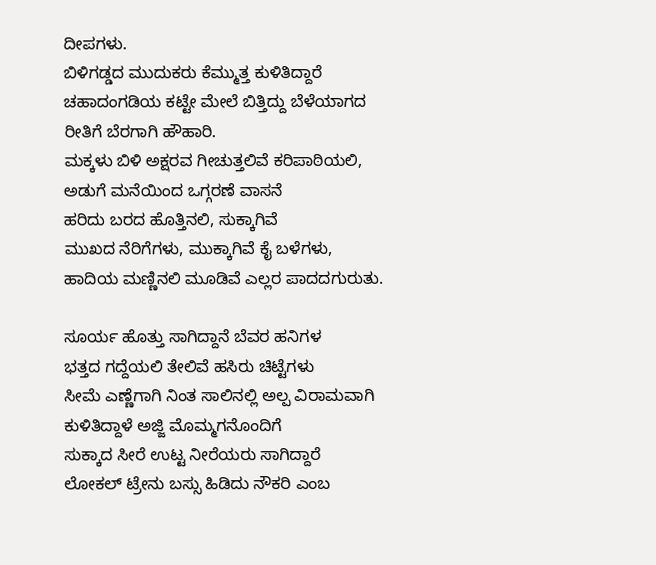ದೀಪಗಳು.
ಬಿಳಿಗಡ್ಡದ ಮುದುಕರು ಕೆಮ್ಮುತ್ತ ಕುಳಿತಿದ್ದಾರೆ
ಚಹಾದಂಗಡಿಯ ಕಟ್ಟೇ ಮೇಲೆ ಬಿತ್ತಿದ್ದು ಬೆಳೆಯಾಗದ
ರೀತಿಗೆ ಬೆರಗಾಗಿ ಹೌಹಾರಿ.
ಮಕ್ಕಳು ಬಿಳಿ ಅಕ್ಷರವ ಗೀಚುತ್ತಲಿವೆ ಕರಿಪಾಠಿಯಲಿ,
ಅಡುಗೆ ಮನೆಯಿಂದ ಒಗ್ಗರಣೆ ವಾಸನೆ
ಹರಿದು ಬರದ ಹೊತ್ತಿನಲಿ, ಸುಕ್ಕಾಗಿವೆ
ಮುಖದ ನೆರಿಗೆಗಳು, ಮುಕ್ಕಾಗಿವೆ ಕೈ ಬಳೆಗಳು,
ಹಾದಿಯ ಮಣ್ಣಿನಲಿ ಮೂಡಿವೆ ಎಲ್ಲರ ಪಾದದಗುರುತು.

ಸೂರ್ಯ ಹೊತ್ತು ಸಾಗಿದ್ದಾನೆ ಬೆವರ ಹನಿಗಳ
ಭತ್ತದ ಗದ್ದೆಯಲಿ ತೇಲಿವೆ ಹಸಿರು ಚಿಟ್ಟೆಗಳು
ಸೀಮೆ ಎಣ್ಣೆಗಾಗಿ ನಿಂತ ಸಾಲಿನಲ್ಲಿ ಅಲ್ಪ ವಿರಾಮವಾಗಿ
ಕುಳಿತಿದ್ದಾಳೆ ಅಜ್ಜಿ ಮೊಮ್ಮಗನೊಂದಿಗೆ
ಸುಕ್ಕಾದ ಸೀರೆ ಉಟ್ಟ ನೀರೆಯರು ಸಾಗಿದ್ದಾರೆ
ಲೋಕಲ್ ಟ್ರೇನು ಬಸ್ಸು ಹಿಡಿದು ನೌಕರಿ ಎಂಬ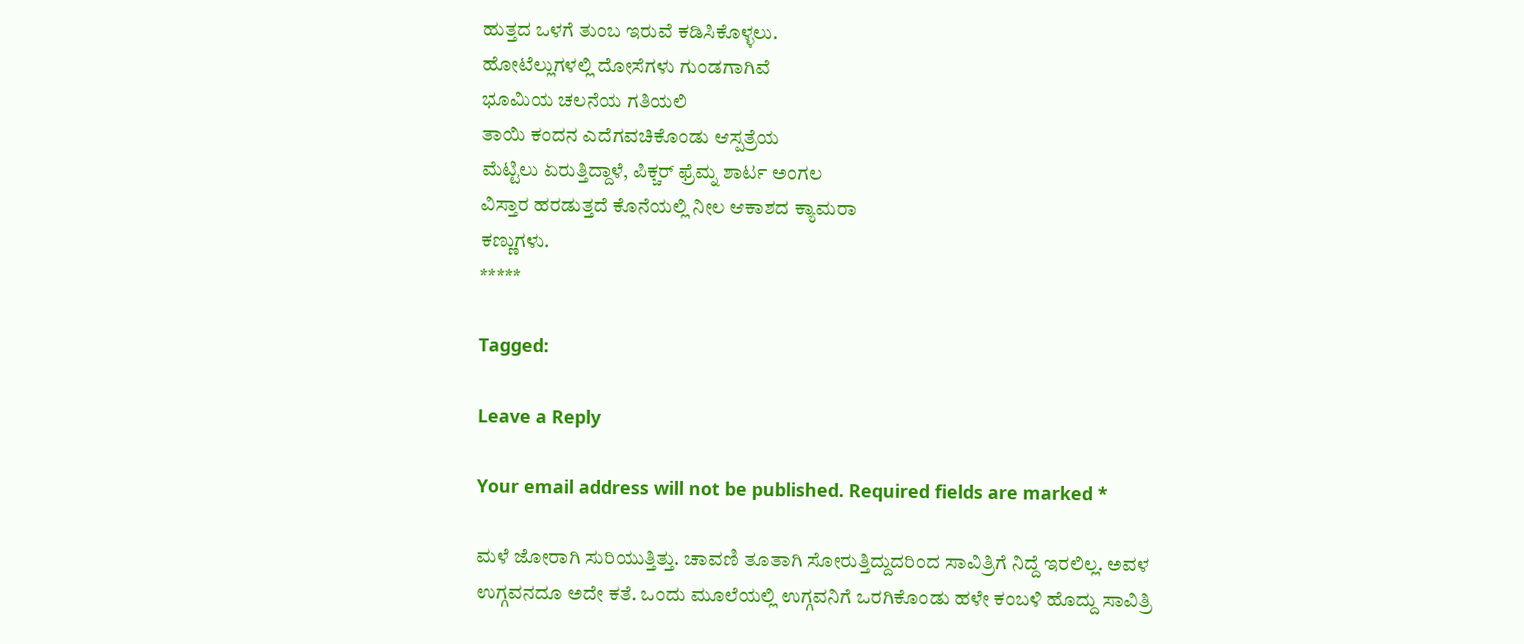ಹುತ್ತದ ಒಳಗೆ ತುಂಬ ಇರುವೆ ಕಡಿಸಿಕೊಳ್ಳಲು.
ಹೋಟೆಲ್ಲುಗಳಲ್ಲಿ ದೋಸೆಗಳು ಗುಂಡಗಾಗಿವೆ
ಭೂಮಿಯ ಚಲನೆಯ ಗತಿಯಲಿ
ತಾಯಿ ಕಂದನ ಎದೆಗವಚಿಕೊಂಡು ಆಸ್ಪತ್ರೆಯ
ಮೆಟ್ಟಿಲು ಏರುತ್ತಿದ್ದಾಳೆ, ಪಿಕ್ಚರ್ ಫ್ರೆಮ್ನ ಶಾರ್ಟ ಅಂಗಲ
ವಿಸ್ತಾರ ಹರಡುತ್ತದೆ ಕೊನೆಯಲ್ಲಿ ನೀಲ ಆಕಾಶದ ಕ್ಯಾಮರಾ
ಕಣ್ಣುಗಳು.
*****

Tagged:

Leave a Reply

Your email address will not be published. Required fields are marked *

ಮಳೆ ಜೋರಾಗಿ ಸುರಿಯುತ್ತಿತ್ತು. ಚಾವಣಿ ತೂತಾಗಿ ಸೋರುತ್ತಿದ್ದುದರಿಂದ ಸಾವಿತ್ರಿಗೆ ನಿದ್ದೆ ಇರಲಿಲ್ಲ. ಅವಳ ಉಗ್ಗವನದೂ ಅದೇ ಕತೆ. ಒಂದು ಮೂಲೆಯಲ್ಲಿ ಉಗ್ಗವನಿಗೆ ಒರಗಿಕೊಂಡು ಹಳೇ ಕಂಬಳಿ ಹೊದ್ದು ಸಾವಿತ್ರಿ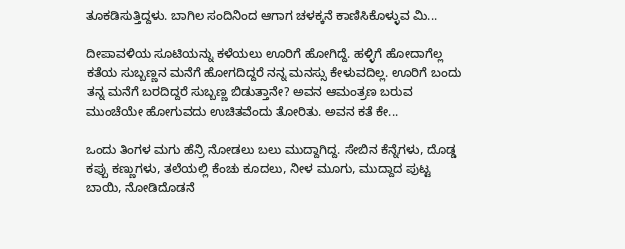ತೂಕಡಿಸುತ್ತಿದ್ದಳು. ಬಾಗಿಲ ಸಂದಿನಿಂದ ಆಗಾಗ ಚಳಕ್ಕನೆ ಕಾಣಿಸಿಕೊಳ್ಳುವ ಮಿ...

ದೀಪಾವಳಿಯ ಸೂಟಿಯನ್ನು ಕಳೆಯಲು ಊರಿಗೆ ಹೋಗಿದ್ದೆ. ಹಳ್ಳಿಗೆ ಹೋದಾಗೆಲ್ಲ ಕತೆಯ ಸುಬ್ಬಣ್ಣನ ಮನೆಗೆ ಹೋಗದಿದ್ದರೆ ನನ್ನ ಮನಸ್ಸು ಕೇಳುವದಿಲ್ಲ. ಊರಿಗೆ ಬಂದು ತನ್ನ ಮನೆಗೆ ಬರದಿದ್ದರೆ ಸುಬ್ಬಣ್ಣ ಬಿಡುತ್ತಾನೇ? ಅವನ ಆಮಂತ್ರಣ ಬರುವ ಮುಂಚೆಯೇ ಹೋಗುವದು ಉಚಿತವೆಂದು ತೋರಿತು. ಅವನ ಕತೆ ಕೇ...

ಒಂದು ತಿಂಗಳ ಮಗು ಹೆನ್ರಿ ನೋಡಲು ಬಲು ಮುದ್ದಾಗಿದ್ದ. ಸೇಬಿನ ಕೆನ್ನೆಗಳು, ದೊಡ್ಡ ಕಪ್ಪು ಕಣ್ಣುಗಳು, ತಲೆಯಲ್ಲಿ ಕೆಂಚು ಕೂದಲು, ನೀಳ ಮೂಗು, ಮುದ್ದಾದ ಪುಟ್ಟ ಬಾಯಿ, ನೋಡಿದೊಡನೆ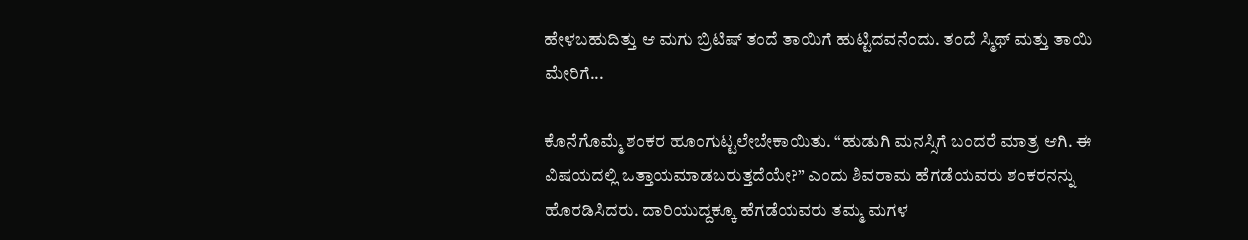ಹೇಳಬಹುದಿತ್ತು ಆ ಮಗು ಬ್ರಿಟಿಷ್ ತಂದೆ ತಾಯಿಗೆ ಹುಟ್ಟಿದವನೆಂದು. ತಂದೆ ಸ್ಮಿಥ್ ಮತ್ತು ತಾಯಿ ಮೇರಿಗೆ...

ಕೊನೆಗೊಮ್ಮೆ ಶಂಕರ ಹೂಂಗುಟ್ಟಲೇಬೇಕಾಯಿತು. “ಹುಡುಗಿ ಮನಸ್ಸಿಗೆ ಬಂದರೆ ಮಾತ್ರ ಆಗಿ. ಈ ವಿಷಯದಲ್ಲಿ ಒತ್ತಾಯಮಾಡಬರುತ್ತದೆಯೇ?” ಎಂದು ಶಿವರಾಮ ಹೆಗಡೆಯವರು ಶಂಕರನನ್ನು ಹೊರಡಿಸಿದರು. ದಾರಿಯುದ್ದಕ್ಕೂ ಹೆಗಡೆಯವರು ತಮ್ಮ ಮಗಳ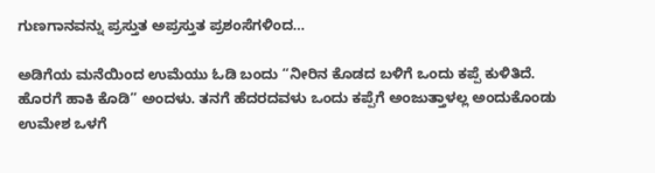ಗುಣಗಾನವನ್ನು ಪ್ರಸ್ತುತ ಅಪ್ರಸ್ತುತ ಪ್ರಶಂಸೆಗಳಿಂದ...

ಅಡಿಗೆಯ ಮನೆಯಿಂದ ಉಮೆಯು ಓಡಿ ಬಂದು “ನೀರಿನ ಕೊಡದ ಬಳಿಗೆ ಒಂದು ಕಪ್ಪೆ ಕುಳಿತಿದೆ. ಹೊರಗೆ ಹಾಕಿ ಕೊಡಿ” ಅಂದಳು. ತನಗೆ ಹೆದರದವಳು ಒಂದು ಕಪ್ಪೆಗೆ ಅಂಜುತ್ತಾಳಲ್ಲ ಅಂದುಕೊಂಡು ಉಮೇಶ ಒಳಗೆ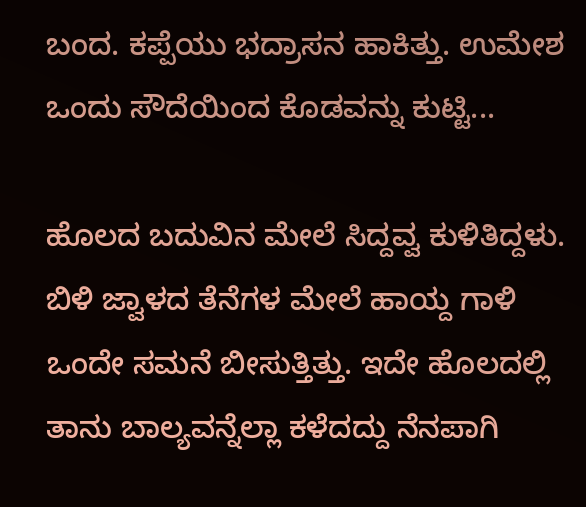ಬಂದ. ಕಪ್ಪೆಯು ಭದ್ರಾಸನ ಹಾಕಿತ್ತು. ಉಮೇಶ ಒಂದು ಸೌದೆಯಿಂದ ಕೊಡವನ್ನು ಕುಟ್ಟಿ...

ಹೊಲದ ಬದುವಿನ ಮೇಲೆ ಸಿದ್ದವ್ವ ಕುಳಿತಿದ್ದಳು. ಬಿಳಿ ಜ್ವಾಳದ ತೆನೆಗಳ ಮೇಲೆ ಹಾಯ್ದ ಗಾಳಿ ಒಂದೇ ಸಮನೆ ಬೀಸುತ್ತಿತ್ತು. ಇದೇ ಹೊಲದಲ್ಲಿ ತಾನು ಬಾಲ್ಯವನ್ನೆಲ್ಲಾ ಕಳೆದದ್ದು ನೆನಪಾಗಿ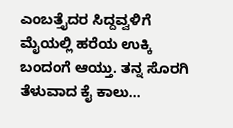ಎಂಬತ್ತೈದರ ಸಿದ್ದವ್ವಳಿಗೆ ಮೈಯಲ್ಲಿ ಹರೆಯ ಉಕ್ಕಿ ಬಂದಂಗೆ ಆಯ್ತು. ತನ್ನ ಸೊರಗಿ ತೆಳುವಾದ ಕೈ ಕಾಲು...